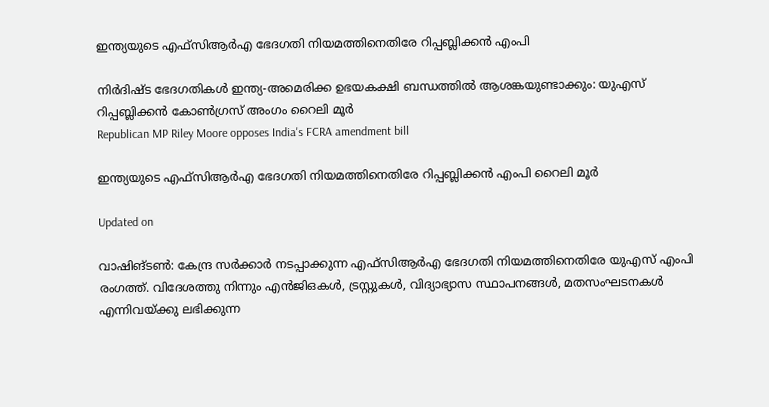ഇന്ത്യയുടെ എഫ്സിആർഎ ഭേദഗതി നിയമത്തിനെതിരേ റിപ്പബ്ലിക്കൻ എംപി

നിർദിഷ്ട ഭേദഗതികൾ ഇന്ത്യ-അമെരിക്ക ഉഭയകക്ഷി ബന്ധത്തിൽ ആശങ്കയുണ്ടാക്കും: യുഎസ് റിപ്പബ്ലിക്കൻ കോൺഗ്രസ് അംഗം റൈലി മൂർ
Republican MP Riley Moore opposes India's FCRA amendment bill

ഇന്ത്യയുടെ എഫ്സിആർഎ ഭേദഗതി നിയമത്തിനെതിരേ റിപ്പബ്ലിക്കൻ എംപി റൈലി മൂർ

Updated on

വാഷിങ്ടൺ: കേന്ദ്ര സർക്കാർ നടപ്പാക്കുന്ന എഫ്സിആർഎ ഭേദഗതി നിയമത്തിനെതിരേ യുഎസ് എംപി രംഗത്ത്. വിദേശത്തു നിന്നും എൻജിഒകൾ, ട്രസ്റ്റുകൾ, വിദ്യാഭ്യാസ സ്ഥാപനങ്ങൾ, മതസംഘടനകൾ എന്നിവയ്ക്കു ലഭിക്കുന്ന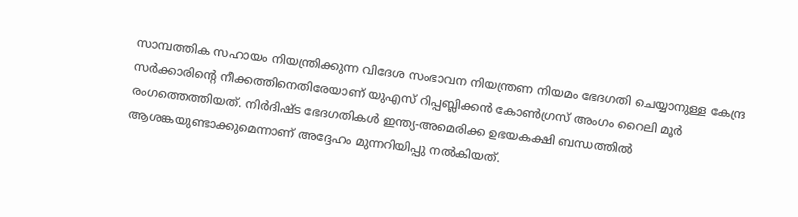സാമ്പത്തിക സഹായം നിയന്ത്രിക്കുന്ന വിദേശ സംഭാവന നിയന്ത്രണ നിയമം ഭേദഗതി ചെയ്യാനുള്ള കേന്ദ്ര സർക്കാരിന്‍റെ നീക്കത്തിനെതിരേയാണ് യുഎസ് റിപ്പബ്ലിക്കൻ കോൺഗ്രസ് അംഗം റൈലി മൂർ രംഗത്തെത്തിയത്. നിർദിഷ്ട ഭേദഗതികൾ ഇന്ത്യ-അമെരിക്ക ഉഭയകക്ഷി ബന്ധത്തിൽ ആശങ്കയുണ്ടാക്കുമെന്നാണ് അദ്ദേഹം മുന്നറിയിപ്പു നൽകിയത്.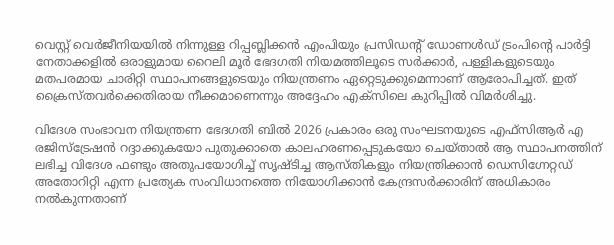വെസ്റ്റ് വെർജീനിയയിൽ നിന്നുള്ള റിപ്പബ്ലിക്കൻ എംപിയും പ്രസിഡന്‍റ് ഡോണൾഡ് ട്രംപിന്‍റെ പാർട്ടി നേതാക്കളിൽ ഒരാളുമായ റൈലി മൂർ ഭേദഗതി നിയമത്തിലൂടെ സർക്കാർ, പള്ളികളുടെയും മതപരമായ ചാരിറ്റി സ്ഥാപനങ്ങളുടെയും നിയന്ത്രണം ഏറ്റെടുക്കുമെന്നാണ് ആരോപിച്ചത്. ഇത് ക്രൈസ്തവർക്കെതിരായ നീക്കമാണെന്നും അദ്ദേഹം എക്സിലെ കുറിപ്പിൽ വിമർശിച്ചു.

വിദേശ സംഭാവന നിയന്ത്രണ ഭേദഗതി ബിൽ 2026 പ്രകാരം ഒരു സംഘടനയുടെ എഫ്സിആർ എ രജിസ്ട്രേഷൻ റദ്ദാക്കുകയോ പുതുക്കാതെ കാലഹരണപ്പെടുകയോ ചെയ്താൽ ആ സ്ഥാപനത്തിന് ലഭിച്ച വിദേശ ഫണ്ടും അതുപയോഗിച്ച് സൃഷ്ടിച്ച ആസ്തികളും നിയന്ത്രിക്കാൻ ഡെസിഗ്നേറ്റഡ് അതോറിറ്റി എന്ന പ്രത്യേക സംവിധാനത്തെ നിയോഗിക്കാൻ കേന്ദ്രസർക്കാരിന് അധികാരം നൽകുന്നതാണ്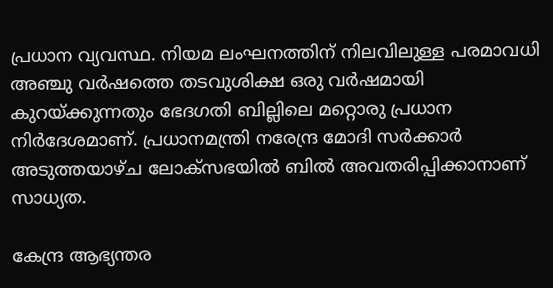പ്രധാന വ്യവസ്ഥ. നിയമ ലംഘനത്തിന് നിലവിലുള്ള പരമാവധി അഞ്ചു വർഷത്തെ തടവുശിക്ഷ ഒരു വർഷമായി കുറയ്ക്കുന്നതും ഭേദഗതി ബില്ലിലെ മറ്റൊരു പ്രധാന നിർദേശമാണ്. പ്രധാനമന്ത്രി നരേന്ദ്ര മോദി സർക്കാർ അടുത്തയാഴ്ച ലോക്സഭയിൽ ബിൽ അവതരിപ്പിക്കാനാണ് സാധ്യത.

കേന്ദ്ര ആഭ്യന്തര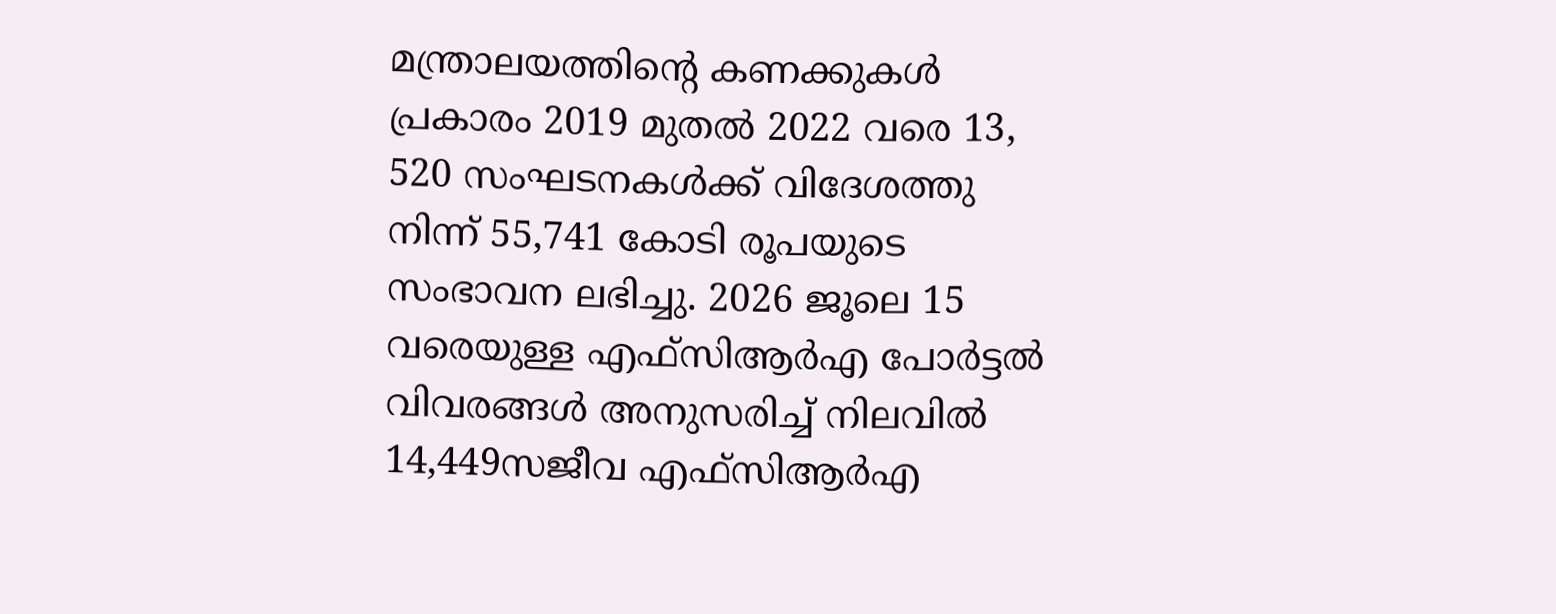മന്ത്രാലയത്തിന്‍റെ കണക്കുകൾ പ്രകാരം 2019 മുതൽ 2022 വരെ 13, 520 സംഘടനകൾക്ക് വിദേശത്തു നിന്ന് 55,741 കോടി രൂപയുടെ സംഭാവന ലഭിച്ചു. 2026 ജൂലെ 15 വരെയുള്ള എഫ്സിആർഎ പോർട്ടൽ വിവരങ്ങൾ അനുസരിച്ച് നിലവിൽ 14,449സജീവ എഫ്സിആര്‍എ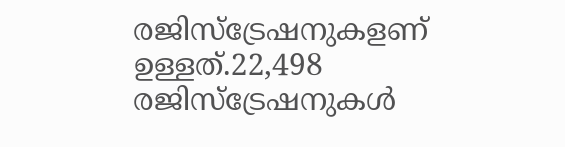രജിസ്ട്രേഷനുകളണ് ഉള്ളത്.22,498 രജിസ്ട്രേഷനുകൾ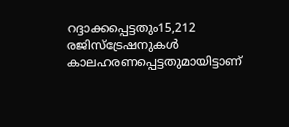റദ്ദാക്കപ്പെട്ടതും15,212 രജിസ്ട്രേഷനുകൾ കാലഹരണപ്പെട്ടതുമായിട്ടാണ്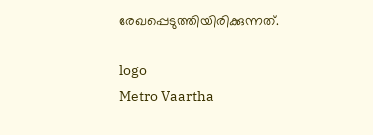രേഖപ്പെടുത്തിയിരിക്കുന്നത്.

logo
Metro Vaartha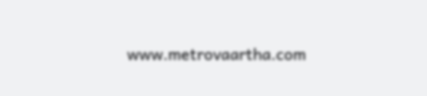www.metrovaartha.com